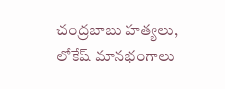చంద్రబాబు హత్యలు, లోకేష్ మానభంగాలు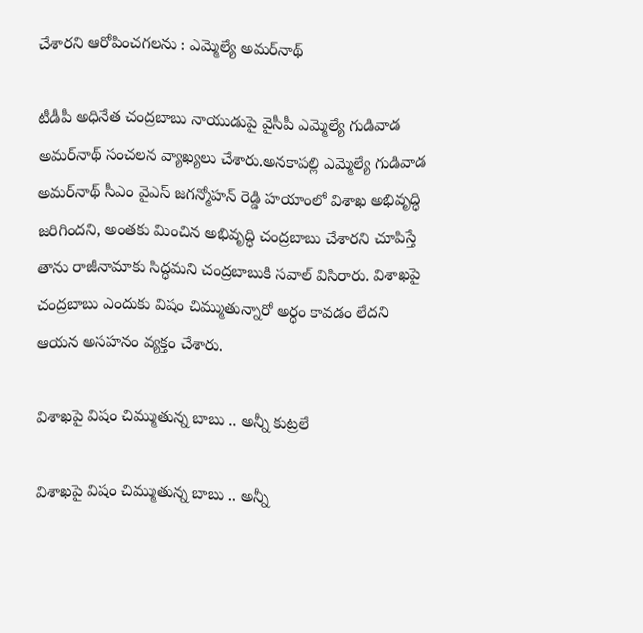చేశారని ఆరోపించగలను : ఎమ్మెల్యే అమర్‌నాథ్

టీడీపీ అధినేత చంద్రబాబు నాయుడుపై వైసీపీ ఎమ్మెల్యే గుడివాడ అమర్‌నాథ్ సంచలన వ్యాఖ్యలు చేశారు.అనకాపల్లి ఎమ్మెల్యే గుడివాడ అమర్‌నాథ్ సీఎం వైఎస్ జగన్మోహన్ రెడ్డి హయాంలో విశాఖ అభివృద్ధి జరిగిందని, అంతకు మించిన అభివృద్ధి చంద్రబాబు చేశారని చూపిస్తే తాను రాజీనామాకు సిద్ధమని చంద్రబాబుకి సవాల్ విసిరారు. విశాఖపై చంద్రబాబు ఎందుకు విషం చిమ్ముతున్నారో అర్ధం కావడం లేదని ఆయన అసహనం వ్యక్తం చేశారు.

విశాఖపై విషం చిమ్ముతున్న బాబు .. అన్నీ కుట్రలే

విశాఖపై విషం చిమ్ముతున్న బాబు .. అన్నీ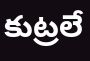కుట్రలే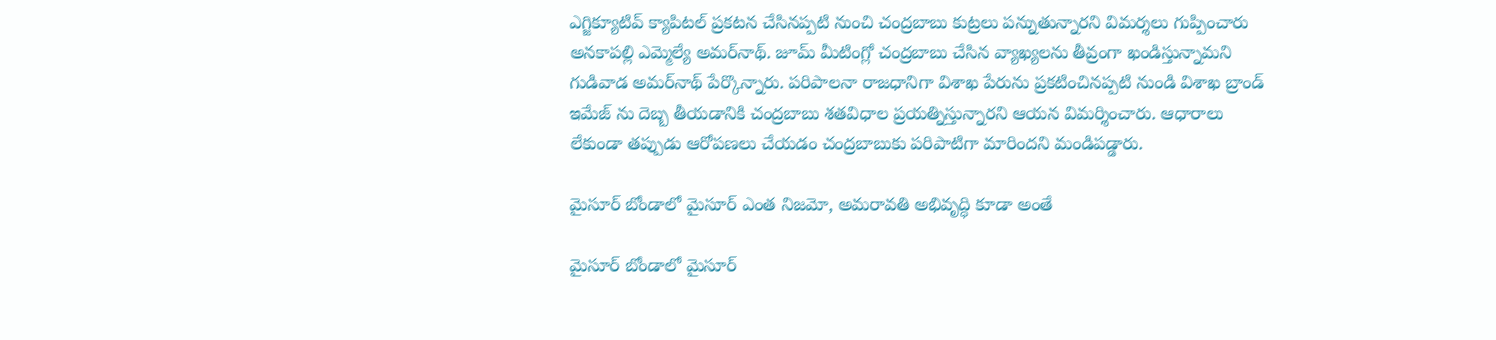ఎగ్జిక్యూటివ్ క్యాపిటల్ ప్రకటన చేసినప్పటి నుంచి చంద్రబాబు కుట్రలు పన్నుతున్నారని విమర్శలు గుప్పించారు అనకాపల్లి ఎమ్మెల్యే అమర్‌నాథ్. జూమ్ మీటింగ్లో చంద్రబాబు చేసిన వ్యాఖ్యలను తీవ్రంగా ఖండిస్తున్నామని గుడివాడ అమర్‌నాథ్ పేర్కొన్నారు. పరిపాలనా రాజధానిగా విశాఖ పేరును ప్రకటించినప్పటి నుండి విశాఖ బ్రాండ్ ఇమేజ్ ను దెబ్బ తీయడానికి చంద్రబాబు శతవిధాల ప్రయత్నిస్తున్నారని ఆయన విమర్శించారు. ఆధారాలు లేకుండా తప్పుడు ఆరోపణలు చేయడం చంద్రబాబుకు పరిపాటిగా మారిందని మండిపడ్డారు.

మైసూర్ బోండాలో మైసూర్ ఎంత నిజమో, అమరావతి అభివృద్ధి కూడా అంతే

మైసూర్ బోండాలో మైసూర్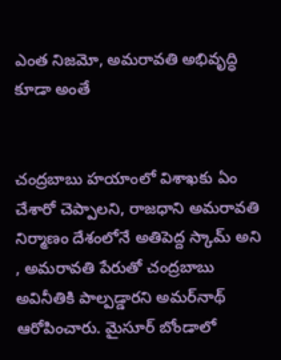ఎంత నిజమో, అమరావతి అభివృద్ధి కూడా అంతే


చంద్రబాబు హయాంలో విశాఖకు ఏం చేశారో చెప్పాలని, రాజధాని అమరావతి నిర్మాణం దేశంలోనే అతిపెద్ద స్కామ్ అని , అమరావతి పేరుతో చంద్రబాబు అవినీతికి పాల్పడ్డారని అమర్‌నాథ్ ఆరోపించారు. మైసూర్ బోండాలో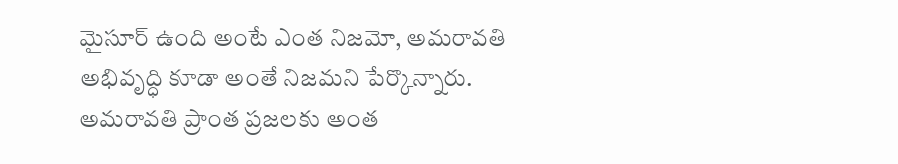మైసూర్ ఉంది అంటే ఎంత నిజమో, అమరావతి అభివృద్ధి కూడా అంతే నిజమని పేర్కొన్నారు. అమరావతి ప్రాంత ప్రజలకు అంత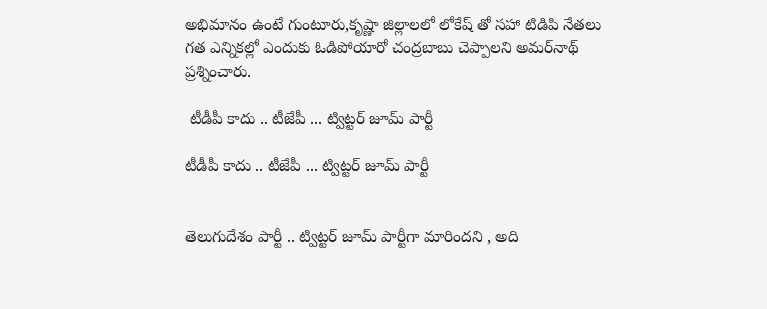అభిమానం ఉంటే గుంటూరు,కృష్ణా జిల్లాలలో లోకేష్ తో సహా టిడిపి నేతలు గత ఎన్నికల్లో ఎందుకు ఓడిపోయారో చంద్రబాబు చెప్పాలని అమర్‌నాథ్ ప్రశ్నించారు.

 టీడీపీ కాదు .. టీజేపీ ... ట్విట్టర్ జూమ్ పార్టీ

టీడీపీ కాదు .. టీజేపీ ... ట్విట్టర్ జూమ్ పార్టీ


తెలుగుదేశం పార్టీ .. ట్విట్టర్ జూమ్ పార్టీగా మారిందని , అది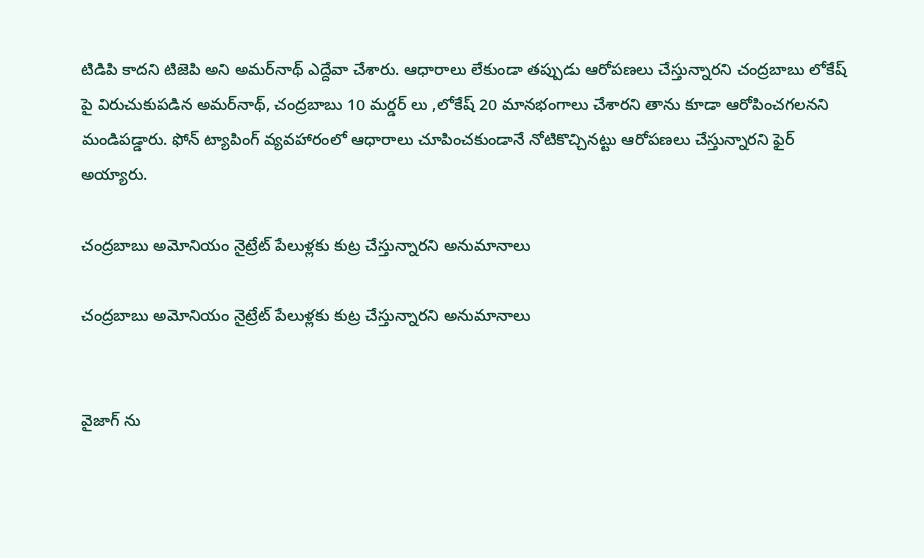టిడిపి కాదని టిజెపి అని అమర్‌నాథ్ ఎద్దేవా చేశారు. ఆధారాలు లేకుండా తప్పుడు ఆరోపణలు చేస్తున్నారని చంద్రబాబు లోకేష్ పై విరుచుకుపడిన అమర్‌నాథ్, చంద్రబాబు 10 మర్డర్ లు ,లోకేష్ 20 మానభంగాలు చేశారని తాను కూడా ఆరోపించగలనని మండిపడ్డారు. ఫోన్ ట్యాపింగ్ వ్యవహారంలో ఆధారాలు చూపించకుండానే నోటికొచ్చినట్టు ఆరోపణలు చేస్తున్నారని ఫైర్ అయ్యారు.

చంద్రబాబు అమోనియం నైట్రేట్ పేలుళ్లకు కుట్ర చేస్తున్నారని అనుమానాలు

చంద్రబాబు అమోనియం నైట్రేట్ పేలుళ్లకు కుట్ర చేస్తున్నారని అనుమానాలు


వైజాగ్ ను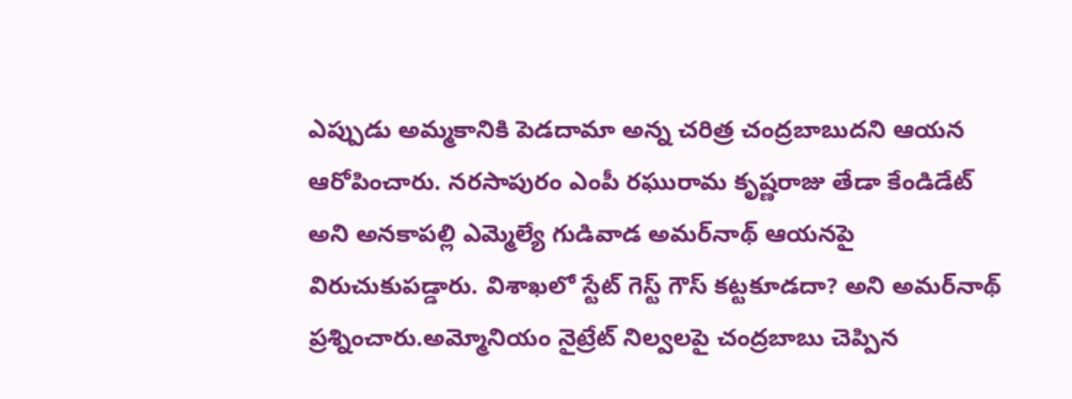ఎప్పుడు అమ్మకానికి పెడదామా అన్న చరిత్ర చంద్రబాబుదని ఆయన ఆరోపించారు. నరసాపురం ఎంపీ రఘురామ కృష్ణరాజు తేడా కేండిడేట్ అని అనకాపల్లి ఎమ్మెల్యే గుడివాడ అమర్‌నాథ్ ఆయనపై విరుచుకుపడ్డారు. విశాఖలో స్టేట్ గెస్ట్ గౌస్ కట్టకూడదా? అని అమర్‌నాథ్ ప్రశ్నించారు.అమ్మోనియం నైట్రేట్ నిల్వలపై చంద్రబాబు చెప్పిన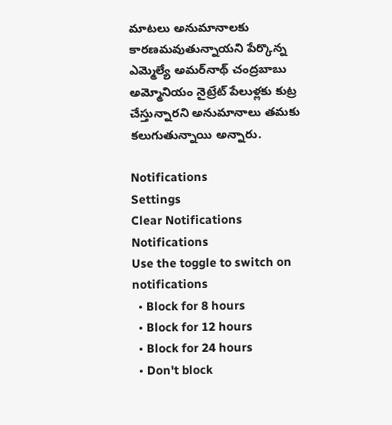మాటలు అనుమానాలకు కారణమవుతున్నాయని పేర్కొన్న ఎమ్మెల్యే అమర్‌నాథ్ చంద్రబాబు అమ్మోనియం నైట్రేట్ పేలుళ్లకు కుట్ర చేస్తున్నారని అనుమానాలు తమకు కలుగుతున్నాయి అన్నారు.

Notifications
Settings
Clear Notifications
Notifications
Use the toggle to switch on notifications
  • Block for 8 hours
  • Block for 12 hours
  • Block for 24 hours
  • Don't block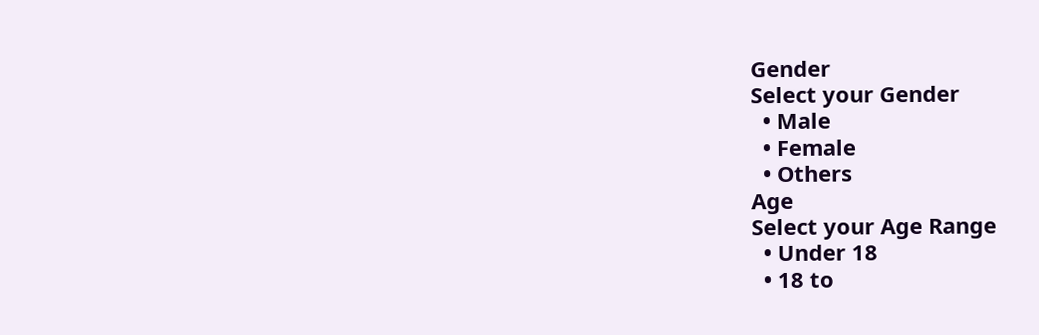Gender
Select your Gender
  • Male
  • Female
  • Others
Age
Select your Age Range
  • Under 18
  • 18 to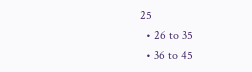25
  • 26 to 35
  • 36 to 45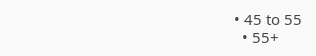• 45 to 55
  • 55+